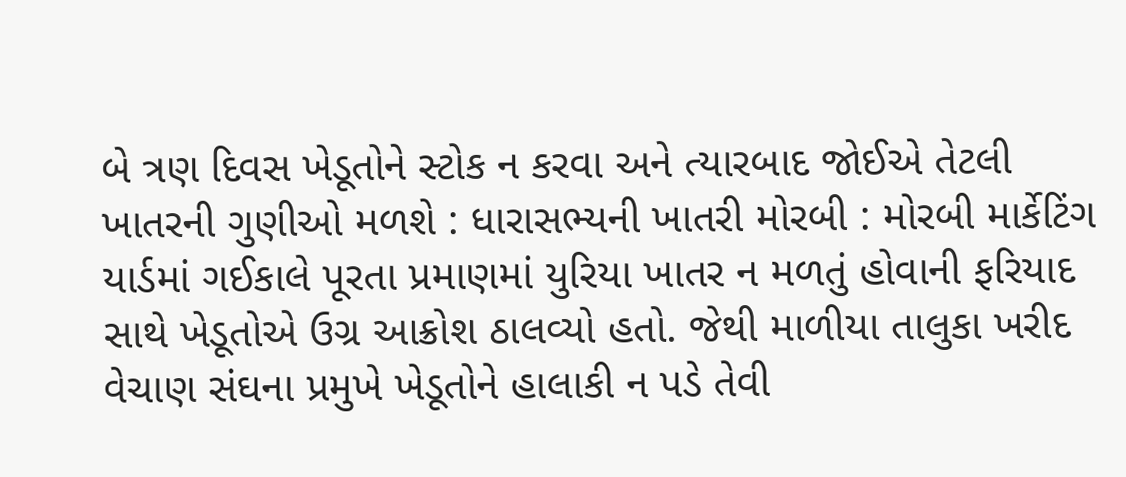બે ત્રણ દિવસ ખેડૂતોને સ્ટોક ન કરવા અને ત્યારબાદ જોઈએ તેટલી ખાતરની ગુણીઓ મળશે : ધારાસભ્યની ખાતરી મોરબી : મોરબી માર્કેટિંગ યાર્ડમાં ગઈકાલે પૂરતા પ્રમાણમાં યુરિયા ખાતર ન મળતું હોવાની ફરિયાદ સાથે ખેડૂતોએ ઉગ્ર આક્રોશ ઠાલવ્યો હતો. જેથી માળીયા તાલુકા ખરીદ વેચાણ સંઘના પ્રમુખે ખેડૂતોને હાલાકી ન પડે તેવી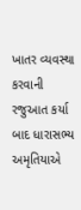ખાતર વ્યવસ્થા કરવાની રજુઆત કર્યા બાદ ધારાસભ્ય અમૃતિયાએ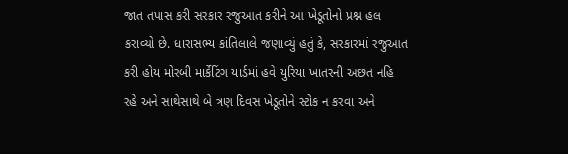જાત તપાસ કરી સરકાર રજુઆત કરીને આ ખેડૂતોનો પ્રશ્ન હલ કરાવ્યો છે. ધારાસભ્ય કાંતિલાલે જણાવ્યું હતું કે, સરકારમાં રજુઆત કરી હોય મોરબી માર્કેટિંગ યાર્ડમાં હવે યુરિયા ખાતરની અછત નહિ રહે અને સાથેસાથે બે ત્રણ દિવસ ખેડૂતોને સ્ટોક ન કરવા અને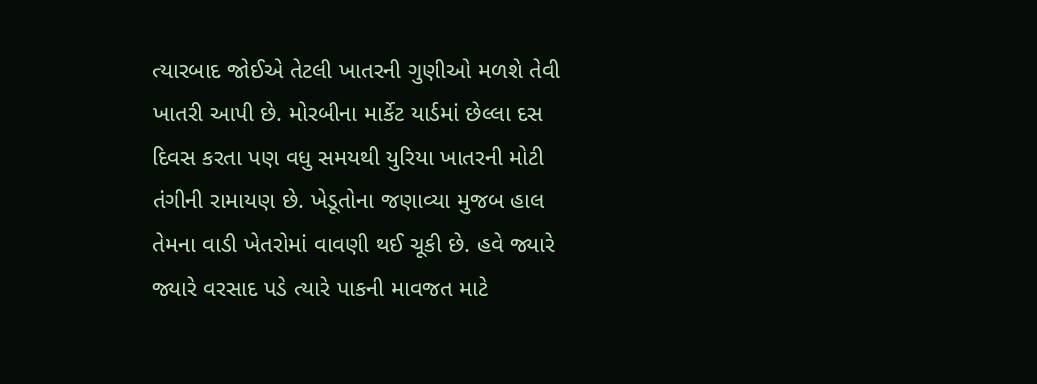ત્યારબાદ જોઈએ તેટલી ખાતરની ગુણીઓ મળશે તેવી ખાતરી આપી છે. મોરબીના માર્કેટ યાર્ડમાં છેલ્લા દસ દિવસ કરતા પણ વધુ સમયથી યુરિયા ખાતરની મોટી તંગીની રામાયણ છે. ખેડૂતોના જણાવ્યા મુજબ હાલ તેમના વાડી ખેતરોમાં વાવણી થઈ ચૂકી છે. હવે જ્યારે જ્યારે વરસાદ પડે ત્યારે પાકની માવજત માટે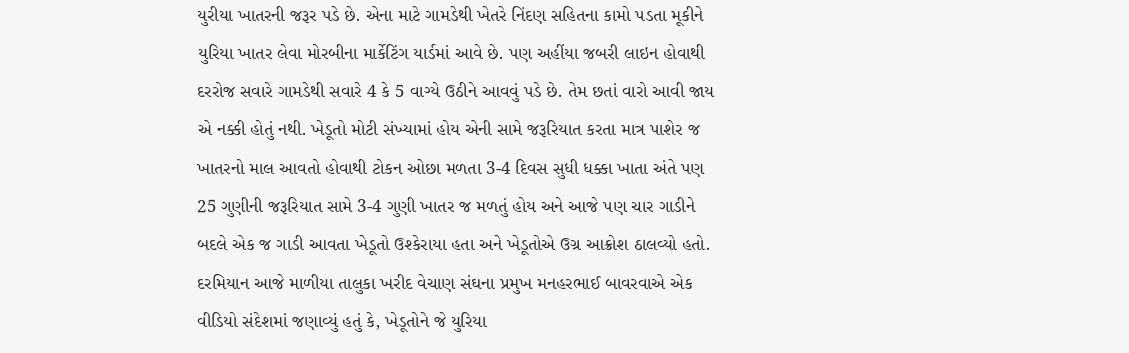યુરીયા ખાતરની જરૂર પડે છે. એના માટે ગામડેથી ખેતરે નિંદણ સહિતના કામો પડતા મૂકીને યુરિયા ખાતર લેવા મોરબીના માર્કેટિંગ યાર્ડમાં આવે છે. પણ અહીંયા જબરી લાઇન હોવાથી દરરોજ સવારે ગામડેથી સવારે 4 કે 5 વાગ્યે ઉઠીને આવવું પડે છે. તેમ છતાં વારો આવી જાય એ નક્કી હોતું નથી. ખેડૂતો મોટી સંખ્યામાં હોય એની સામે જરૂરિયાત કરતા માત્ર પાશેર જ ખાતરનો માલ આવતો હોવાથી ટોકન ઓછા મળતા 3-4 દિવસ સુધી ધક્કા ખાતા અંતે પણ 25 ગુણીની જરૂરિયાત સામે 3-4 ગુણી ખાતર જ મળતું હોય અને આજે પણ ચાર ગાડીને બદલે એક જ ગાડી આવતા ખેડૂતો ઉશ્કેરાયા હતા અને ખેડૂતોએ ઉગ્ર આક્રોશ ઠાલવ્યો હતો. દરમિયાન આજે માળીયા તાલુકા ખરીદ વેચાણ સંઘના પ્રમુખ મનહરભાઈ બાવરવાએ એક વીડિયો સંદેશમાં જણાવ્યું હતું કે, ખેડૂતોને જે યુરિયા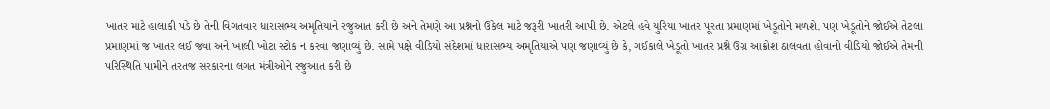ખાતર માટે હાલાકી પડે છે તેની વિગતવાર ધારાસભ્ય અમૃતિયાને રજુઆત કરી છે અને તેમણે આ પ્રશ્નનો ઉકેલ માટે જરૂરી ખાતરી આપી છે. એટલે હવે યુરિયા ખાતર પૂરતા પ્રમાણમાં ખેડૂતોને મળશે. પણ ખેડૂતોને જોઈએ તેટલા પ્રમાણમાં જ ખાતર લઈ જવા અને ખાલી ખોટા સ્ટોક ન કરવા જણાવ્યું છે. સામે પક્ષે વીડિયો સંદેશમાં ધારાસભ્ય અમૃતિયાએ પણ જણાવ્યું છે કે, ગઈકાલે ખેડૂતો ખાતર પ્રશ્ને ઉગ્ર આક્રોશ ઠાલવતા હોવાનો વીડિયો જોઈએ તેમની પરિસ્થિતિ પામીને તરતજ સરકારના લગત મંત્રીઓને રજુઆત કરી છે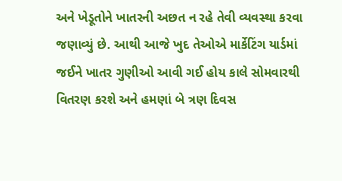અને ખેડૂતોને ખાતરની અછત ન રહે તેવી વ્યવસ્થા કરવા જણાવ્યું છે. આથી આજે ખુદ તેઓએ માર્કેટિંગ યાર્ડમાં જઈને ખાતર ગુણીઓ આવી ગઈ હોય કાલે સોમવારથી વિતરણ કરશે અને હમણાં બે ત્રણ દિવસ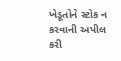ખેડૂતોને સ્ટોક ન કરવાની અપીલ કરી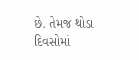છે. તેમજ થોડા દિવસોમાં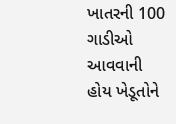ખાતરની 100 ગાડીઓ આવવાની હોય ખેડૂતોને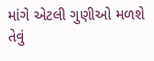માંગે એટલી ગુણીઓ મળશે તેવું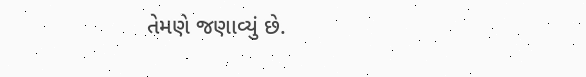તેમણે જણાવ્યું છે.